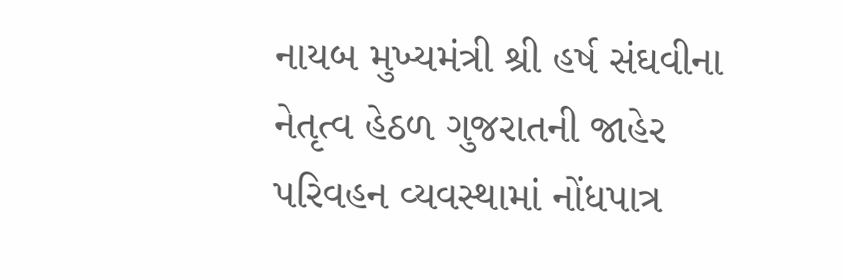નાયબ મુખ્યમંત્રી શ્રી હર્ષ સંઘવીના નેતૃત્વ હેઠળ ગુજરાતની જાહેર પરિવહન વ્યવસ્થામાં નોંધપાત્ર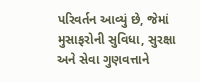પરિવર્તન આવ્યું છે, જેમાં મુસાફરોની સુવિધા, સુરક્ષા અને સેવા ગુણવત્તાને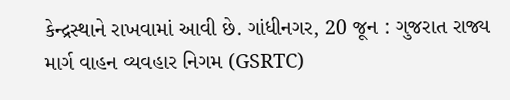કેન્દ્રસ્થાને રાખવામાં આવી છે. ગાંધીનગર, 20 જૂન : ગુજરાત રાજ્ય માર્ગ વાહન વ્યવહાર નિગમ (GSRTC)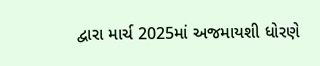દ્વારા માર્ચ 2025માં અજમાયશી ધોરણે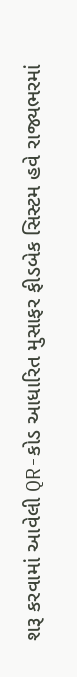શરૂ કરવામાં આવેલી QR-કોડ આધારિત મુસાફર ફીડબેક સિસ્ટમ હવે રાજ્યભરમાં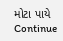મોટા પાયે Continue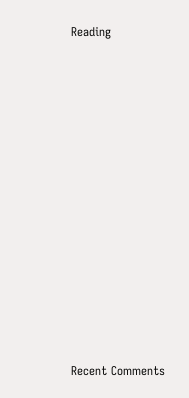Reading















Recent Comments